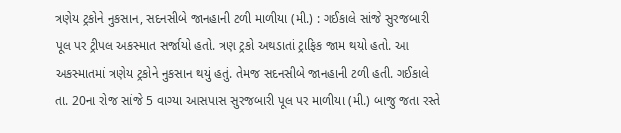ત્રણેય ટ્રકોને નુકસાન, સદનસીબે જાનહાની ટળી માળીયા (મી.) : ગઈકાલે સાંજે સુરજબારી પૂલ પર ટ્રીપલ અકસ્માત સર્જાયો હતો. ત્રણ ટ્રકો અથડાતાં ટ્રાફિક જામ થયો હતો. આ અકસ્માતમાં ત્રણેય ટ્રકોને નુકસાન થયું હતું. તેમજ સદનસીબે જાનહાની ટળી હતી. ગઈકાલે તા. 20ના રોજ સાંજે 5 વાગ્યા આસપાસ સુરજબારી પૂલ પર માળીયા (મી.) બાજુ જતા રસ્તે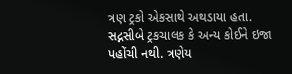ત્રણ ટ્રકો એકસાથે અથડાયા હતા. સદ્નસીબે ટ્રકચાલક કે અન્ય કોઈને ઇજા પહોંચી નથી. ત્રણેય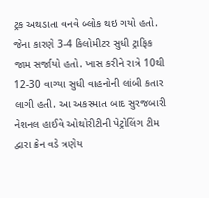ટ્રક અથડાતા વનવે બ્લોક થઇ ગયો હતો. જેના કારણે 3-4 કિલોમીટર સુધી ટ્રાફિક જામ સર્જાયો હતો. ખાસ કરીને રાત્રે 10થી 12-30 વાગ્યા સુધી વાહનોની લાંબી કતાર લાગી હતી. આ અકસ્માત બાદ સુરજબારી નેશનલ હાઈવે ઓથોરીટીની પેટ્રોલિંગ ટીમ દ્વારા ક્રેન વડે ત્રણેય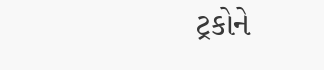ટ્રકોને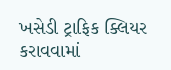ખસેડી ટ્રાફિક ક્લિયર કરાવવામાં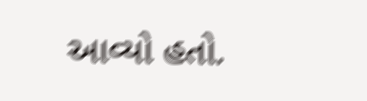આવ્યો હતો.